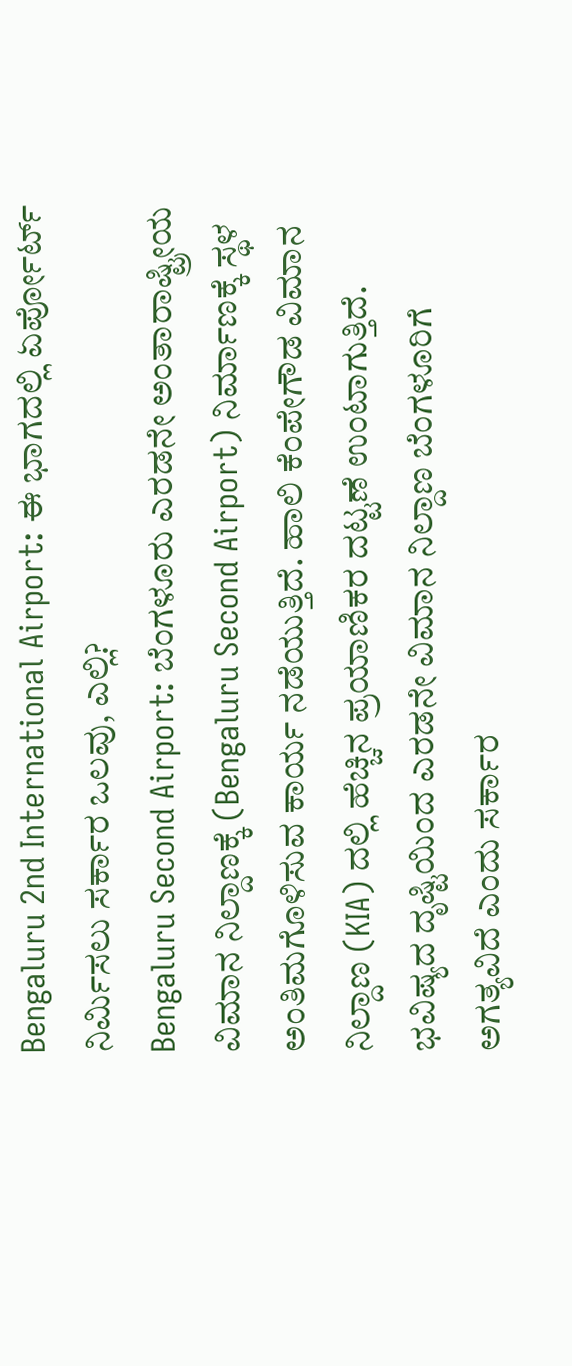Bengaluru 2nd International Airport: ಈ ಭಾಗದಲ್ಲಿ ಏರ್ಪೋರ್ಟ್ ನಿರ್ಮಿಸಲು ಸರ್ಕಾರ ಒಲವು, ಎಲ್ಲಿ?
Bengaluru Second Airport: ಬೆಂಗಳೂರು ಎರಡನೇ ಅಂತಾರಾಷ್ಟ್ರೀಯ ವಿಮಾನ ನಿಲ್ದಾಣಕ್ಕೆ (Bengaluru Second Airport) ನಿರ್ಮಾಣಕ್ಕೆ ಸ್ಥಳ ಅಂತಿಮಗೊಳಿಸುವ ಕಾರ್ಯ ನಡೆಯುತ್ತಿದೆ. ಹಾಲಿ ಕೆಂಪೇಗೌಡ ವಿಮಾನ ನಿಲ್ದಾಣ (KIA) ದಲ್ಲಿ ಹೆಚ್ಚಿನ ಪ್ರಯಾಣಿಕರ ದಟ್ಟಣೆ ಉಂಟಾಗುತ್ತಿದೆ. ಭವಿಷ್ಯದ ದೃಷ್ಟಿಯಿಂದ ಎರಡನೇ ವಿಮಾನ ನಿಲ್ದಾಣ ಬೆಂಗಳೂರಿಗೆ ಅಗತ್ಯವಿದೆ ಎಂದು ಸರ್ಕಾರ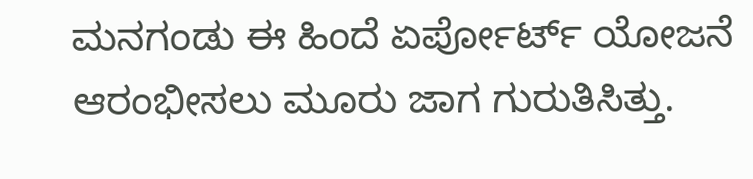ಮನಗಂಡು ಈ ಹಿಂದೆ ಏರ್ಪೋರ್ಟ್ ಯೋಜನೆ ಆರಂಭೀಸಲು ಮೂರು ಜಾಗ ಗುರುತಿಸಿತ್ತು.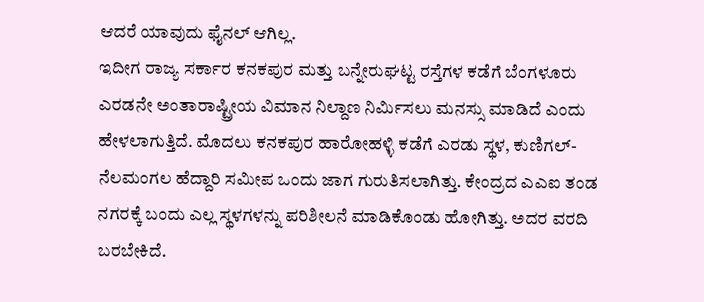ಆದರೆ ಯಾವುದು ಫೈನಲ್ ಆಗಿಲ್ಲ.
ಇದೀಗ ರಾಜ್ಯ ಸರ್ಕಾರ ಕನಕಪುರ ಮತ್ತು ಬನ್ನೇರುಘಟ್ಟ ರಸ್ತೆಗಳ ಕಡೆಗೆ ಬೆಂಗಳೂರು ಎರಡನೇ ಅಂತಾರಾಷ್ಟ್ರೀಯ ವಿಮಾನ ನಿಲ್ದಾಣ ನಿರ್ಮಿಸಲು ಮನಸ್ಸು ಮಾಡಿದೆ ಎಂದು ಹೇಳಲಾಗುತ್ತಿದೆ. ಮೊದಲು ಕನಕಪುರ ಹಾರೋಹಳ್ಳಿ ಕಡೆಗೆ ಎರಡು ಸ್ಥಳ, ಕುಣಿಗಲ್-ನೆಲಮಂಗಲ ಹೆದ್ದಾರಿ ಸಮೀಪ ಒಂದು ಜಾಗ ಗುರುತಿಸಲಾಗಿತ್ತು. ಕೇಂದ್ರದ ಎಎಐ ತಂಡ ನಗರಕ್ಕೆ ಬಂದು ಎಲ್ಲ ಸ್ಥಳಗಳನ್ನು ಪರಿಶೀಲನೆ ಮಾಡಿಕೊಂಡು ಹೋಗಿತ್ತು. ಅದರ ವರದಿ ಬರಬೇಕಿದೆ.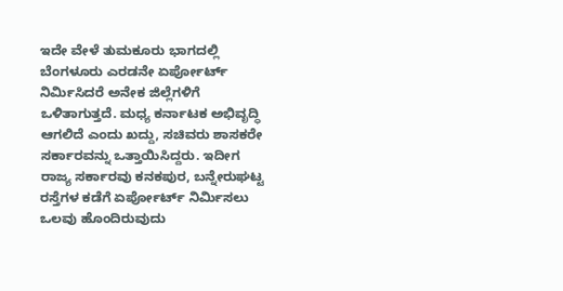ಇದೇ ವೇಳೆ ತುಮಕೂರು ಭಾಗದಲ್ಲಿ ಬೆಂಗಳೂರು ಎರಡನೇ ಏರ್ಪೋರ್ಟ್ ನಿರ್ಮಿಸಿದರೆ ಅನೇಕ ಜಿಲ್ಲೆಗಳಿಗೆ ಒಳಿತಾಗುತ್ತದೆ. ಮಧ್ಯ ಕರ್ನಾಟಕ ಅಭಿವೃದ್ಧಿ ಆಗಲಿದೆ ಎಂದು ಖದ್ದು, ಸಚಿವರು ಶಾಸಕರೇ ಸರ್ಕಾರವನ್ನು ಒತ್ತಾಯಿಸಿದ್ದರು. ಇದೀಗ ರಾಜ್ಯ ಸರ್ಕಾರವು ಕನಕಪುರ, ಬನ್ನೇರುಘಟ್ಟ ರಸ್ತೆಗಳ ಕಡೆಗೆ ಏರ್ಪೋರ್ಟ್ ನಿರ್ಮಿಸಲು ಒಲವು ಹೊಂದಿರುವುದು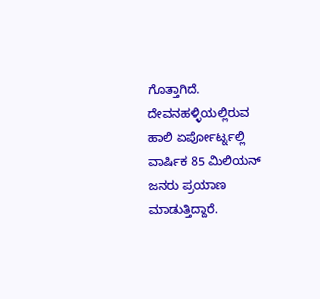ಗೊತ್ತಾಗಿದೆ.
ದೇವನಹಳ್ಳಿಯಲ್ಲಿರುವ ಹಾಲಿ ಏರ್ಪೋರ್ಟ್ನಲ್ಲಿ ವಾರ್ಷಿಕ 85 ಮಿಲಿಯನ್ ಜನರು ಪ್ರಯಾಣ ಮಾಡುತ್ತಿದ್ದಾರೆ.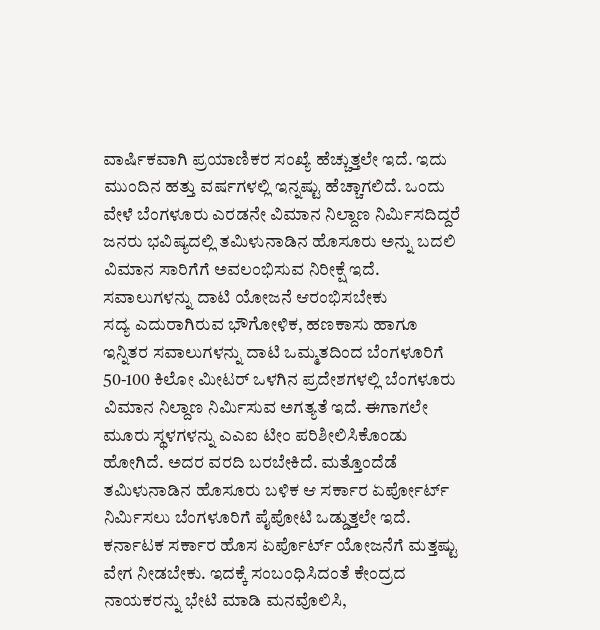ವಾರ್ಷಿಕವಾಗಿ ಪ್ರಯಾಣಿಕರ ಸಂಖ್ಯೆ ಹೆಚ್ಚುತ್ತಲೇ ಇದೆ. ಇದು ಮುಂದಿನ ಹತ್ತು ವರ್ಷಗಳಲ್ಲಿ ಇನ್ನಷ್ಟು ಹೆಚ್ಚಾಗಲಿದೆ. ಒಂದು ವೇಳೆ ಬೆಂಗಳೂರು ಎರಡನೇ ವಿಮಾನ ನಿಲ್ದಾಣ ನಿರ್ಮಿಸದಿದ್ದರೆ ಜನರು ಭವಿಷ್ಯದಲ್ಲಿ ತಮಿಳುನಾಡಿನ ಹೊಸೂರು ಅನ್ನು ಬದಲಿ ವಿಮಾನ ಸಾರಿಗೆಗೆ ಅವಲಂಭಿಸುವ ನಿರೀಕ್ಷೆ ಇದೆ.
ಸವಾಲುಗಳನ್ನು ದಾಟಿ ಯೋಜನೆ ಆರಂಭಿಸಬೇಕು
ಸದ್ಯ ಎದುರಾಗಿರುವ ಭೌಗೋಳಿಕ, ಹಣಕಾಸು ಹಾಗೂ ಇನ್ನಿತರ ಸವಾಲುಗಳನ್ನು ದಾಟಿ ಒಮ್ಮತದಿಂದ ಬೆಂಗಳೂರಿಗೆ 50-100 ಕಿಲೋ ಮೀಟರ್ ಒಳಗಿನ ಪ್ರದೇಶಗಳಲ್ಲಿ ಬೆಂಗಳೂರು ವಿಮಾನ ನಿಲ್ದಾಣ ನಿರ್ಮಿಸುವ ಅಗತ್ಯತೆ ಇದೆ. ಈಗಾಗಲೇ ಮೂರು ಸ್ಥಳಗಳನ್ನು ಎಎಐ ಟೀಂ ಪರಿಶೀಲಿಸಿಕೊಂಡು ಹೋಗಿದೆ. ಅದರ ವರದಿ ಬರಬೇಕಿದೆ. ಮತ್ತೊಂದೆಡೆ ತಮಿಳುನಾಡಿನ ಹೊಸೂರು ಬಳಿಕ ಆ ಸರ್ಕಾರ ಏರ್ಪೋರ್ಟ್ ನಿರ್ಮಿಸಲು ಬೆಂಗಳೂರಿಗೆ ಪೈಪೋಟಿ ಒಡ್ಡುತ್ತಲೇ ಇದೆ. ಕರ್ನಾಟಕ ಸರ್ಕಾರ ಹೊಸ ಏರ್ಪೊರ್ಟ್ ಯೋಜನೆಗೆ ಮತ್ತಷ್ಟು ವೇಗ ನೀಡಬೇಕು. ಇದಕ್ಕೆ ಸಂಬಂಧಿಸಿದಂತೆ ಕೇಂದ್ರದ ನಾಯಕರನ್ನು ಭೇಟಿ ಮಾಡಿ ಮನವೊಲಿಸಿ,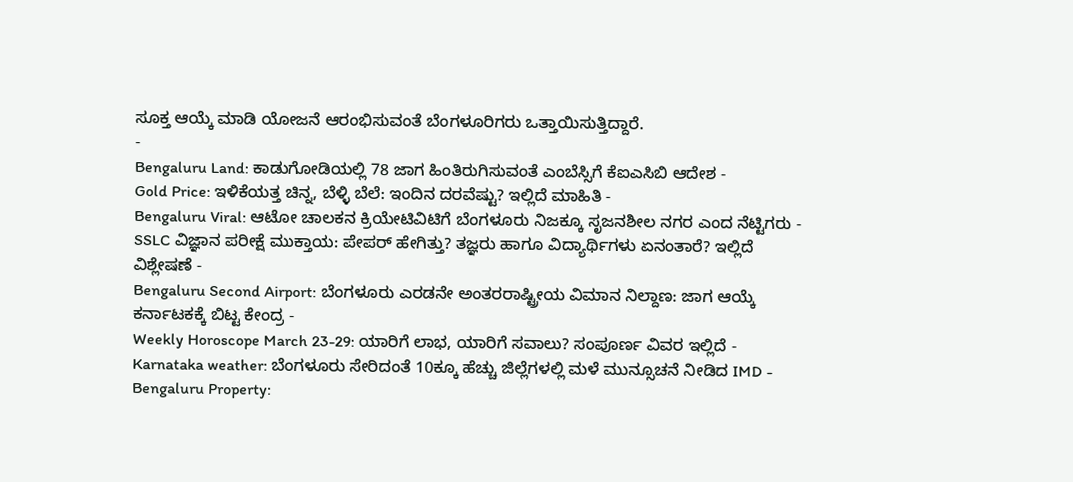ಸೂಕ್ತ ಆಯ್ಕೆ ಮಾಡಿ ಯೋಜನೆ ಆರಂಭಿಸುವಂತೆ ಬೆಂಗಳೂರಿಗರು ಒತ್ತಾಯಿಸುತ್ತಿದ್ದಾರೆ.
-
Bengaluru Land: ಕಾಡುಗೋಡಿಯಲ್ಲಿ 78 ಜಾಗ ಹಿಂತಿರುಗಿಸುವಂತೆ ಎಂಬೆಸ್ಸಿಗೆ ಕೆಐಎಸಿಬಿ ಆದೇಶ -
Gold Price: ಇಳಿಕೆಯತ್ತ ಚಿನ್ನ, ಬೆಳ್ಳಿ ಬೆಲೆ: ಇಂದಿನ ದರವೆಷ್ಟು? ಇಲ್ಲಿದೆ ಮಾಹಿತಿ -
Bengaluru Viral: ಆಟೋ ಚಾಲಕನ ಕ್ರಿಯೇಟಿವಿಟಿಗೆ ಬೆಂಗಳೂರು ನಿಜಕ್ಕೂ ಸೃಜನಶೀಲ ನಗರ ಎಂದ ನೆಟ್ಟಿಗರು -
SSLC ವಿಜ್ಞಾನ ಪರೀಕ್ಷೆ ಮುಕ್ತಾಯ: ಪೇಪರ್ ಹೇಗಿತ್ತು? ತಜ್ಞರು ಹಾಗೂ ವಿದ್ಯಾರ್ಥಿಗಳು ಏನಂತಾರೆ? ಇಲ್ಲಿದೆ ವಿಶ್ಲೇಷಣೆ -
Bengaluru Second Airport: ಬೆಂಗಳೂರು ಎರಡನೇ ಅಂತರರಾಷ್ಟ್ರೀಯ ವಿಮಾನ ನಿಲ್ದಾಣ: ಜಾಗ ಆಯ್ಕೆ ಕರ್ನಾಟಕಕ್ಕೆ ಬಿಟ್ಟ ಕೇಂದ್ರ -
Weekly Horoscope March 23-29: ಯಾರಿಗೆ ಲಾಭ, ಯಾರಿಗೆ ಸವಾಲು? ಸಂಪೂರ್ಣ ವಿವರ ಇಲ್ಲಿದೆ -
Karnataka weather: ಬೆಂಗಳೂರು ಸೇರಿದಂತೆ 10ಕ್ಕೂ ಹೆಚ್ಚು ಜಿಲ್ಲೆಗಳಲ್ಲಿ ಮಳೆ ಮುನ್ಸೂಚನೆ ನೀಡಿದ IMD -
Bengaluru Property: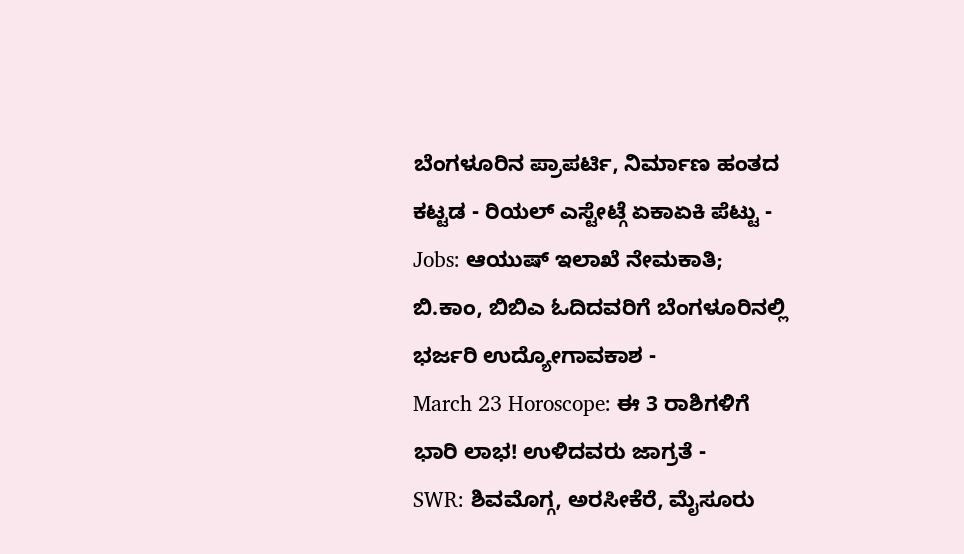ಬೆಂಗಳೂರಿನ ಪ್ರಾಪರ್ಟಿ, ನಿರ್ಮಾಣ ಹಂತದ ಕಟ್ಟಡ - ರಿಯಲ್ ಎಸ್ಟೇಟ್ಗೆ ಏಕಾಏಕಿ ಪೆಟ್ಟು -
Jobs: ಆಯುಷ್ ಇಲಾಖೆ ನೇಮಕಾತಿ; ಬಿ.ಕಾಂ, ಬಿಬಿಎ ಓದಿದವರಿಗೆ ಬೆಂಗಳೂರಿನಲ್ಲಿ ಭರ್ಜರಿ ಉದ್ಯೋಗಾವಕಾಶ -
March 23 Horoscope: ಈ 3 ರಾಶಿಗಳಿಗೆ ಭಾರಿ ಲಾಭ! ಉಳಿದವರು ಜಾಗ್ರತೆ -
SWR: ಶಿವಮೊಗ್ಗ, ಅರಸೀಕೆರೆ, ಮೈಸೂರು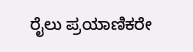ರೈಲು ಪ್ರಯಾಣಿಕರೇ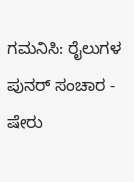ಗಮನಿಸಿ: ರೈಲುಗಳ ಪುನರ್ ಸಂಚಾರ -
ಷೇರು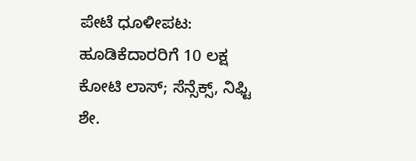ಪೇಟೆ ಧೂಳೀಪಟ: ಹೂಡಿಕೆದಾರರಿಗೆ 10 ಲಕ್ಷ ಕೋಟಿ ಲಾಸ್; ಸೆನ್ಸೆಕ್ಸ್, ನಿಫ್ಟಿ ಶೇ.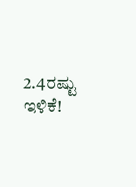2.4ರಷ್ಟು ಇಳಿಕೆ!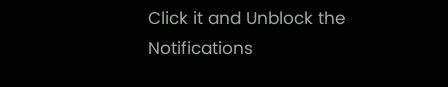Click it and Unblock the Notifications